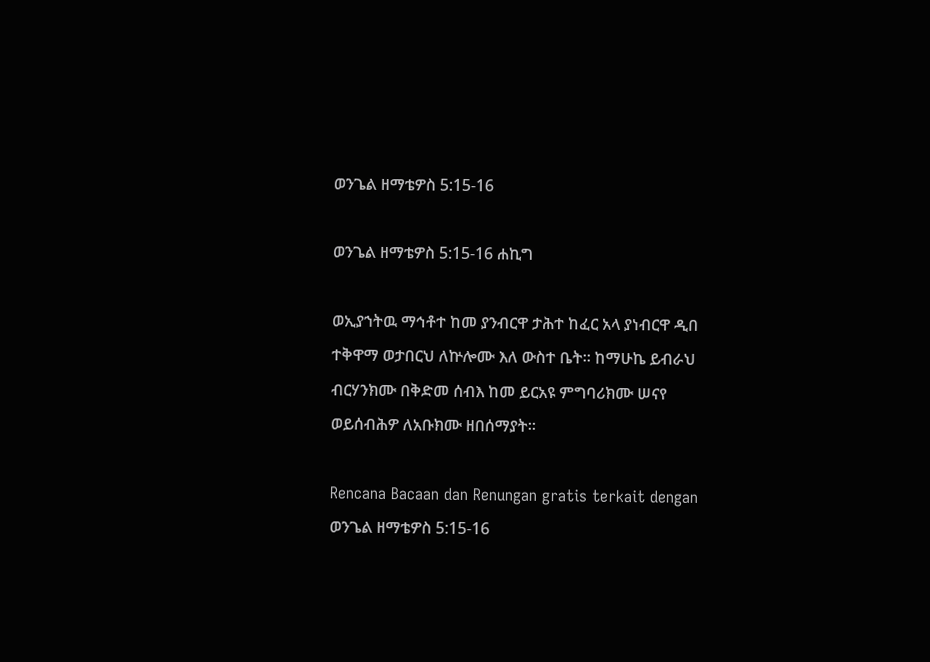ወንጌል ዘማቴዎስ 5:15-16

ወንጌል ዘማቴዎስ 5:15-16 ሐኪግ

ወኢያኀትዉ ማኅቶተ ከመ ያንብርዋ ታሕተ ከፈር አላ ያነብርዋ ዲበ ተቅዋማ ወታበርህ ለኵሎሙ እለ ውስተ ቤት። ከማሁኬ ይብራህ ብርሃንክሙ በቅድመ ሰብእ ከመ ይርአዩ ምግባሪክሙ ሠናየ ወይሰብሕዎ ለአቡክሙ ዘበሰማያት።

Rencana Bacaan dan Renungan gratis terkait dengan ወንጌል ዘማቴዎስ 5:15-16